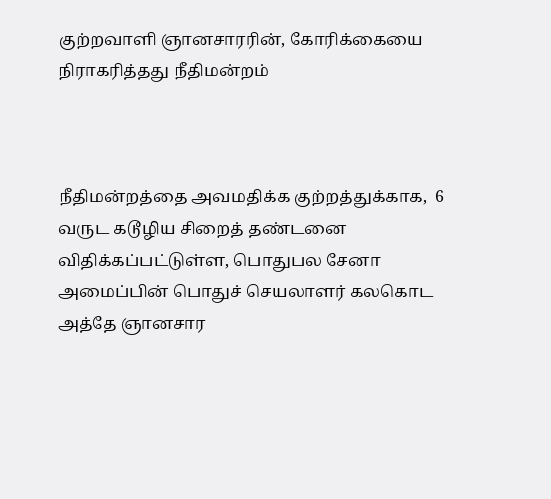குற்றவாளி ஞானசாரரின், கோரிக்கையை நிராகரித்தது நீதிமன்றம்



நீதிமன்றத்தை அவமதிக்க குற்றத்துக்காக,  6 வருட கடூழிய சிறைத் தண்டனை விதிக்கப்பட்டுள்ள, பொதுபல சேனா அமைப்பின் பொதுச் செயலாளர் கலகொட அத்தே ஞானசார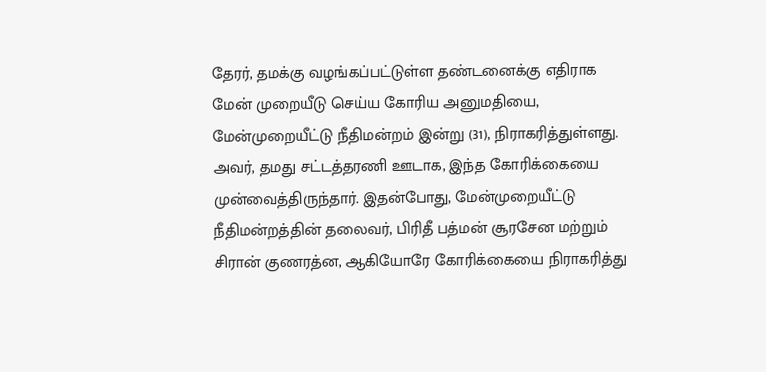தேரர், தமக்கு வழங்கப்பட்டுள்ள தண்டனைக்கு எதிராக மேன் முறையீடு செய்ய கோரிய அனுமதியை, மேன்முறையீட்டு நீதிமன்றம் இன்று (31), நிராகரித்துள்ளது.
அவர், தமது சட்டத்தரணி ஊடாக, இந்த கோரிக்கையை முன்வைத்திருந்தார். இதன்போது, மேன்முறையீட்டு நீதிமன்றத்தின் தலைவர், பிரிதீ பத்மன் சூரசேன மற்றும் சிரான் குணரத்ன, ஆகியோரே கோரிக்கையை நிராகரித்து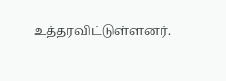உத்தரவிட்டுள்ளனர்.